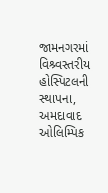જામનગરમાં વિશ્ર્વસ્તરીય હોસ્પિટલની સ્થાપના, અમદાવાદ ઓલિમ્પિક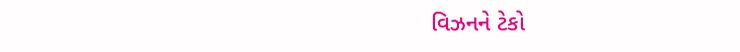વિઝનને ટેકો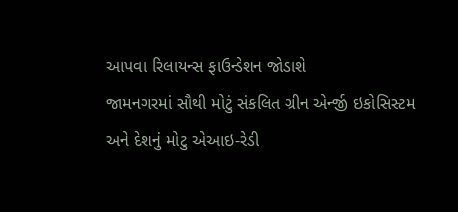આપવા રિલાયન્સ ફાઉન્ડેશન જોડાશે
જામનગરમાં સૌથી મોટું સંકલિત ગ્રીન એર્ન્જી ઇકોસિસ્ટમ અને દેશનું મોટુ એઆઇ-રેડી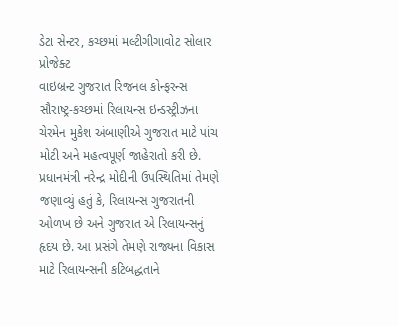ડેટા સેન્ટર, કચ્છમાં મલ્ટીગીગાવોટ સોલાર પ્રોજેક્ટ
વાઇબ્રન્ટ ગુજરાત રિજનલ કોન્ફરન્સ સૌરાષ્ટ્ર-કચ્છમાં રિલાયન્સ ઇન્ડસ્ટ્રીઝના ચેરમેન મુકેશ અંબાણીએ ગુજરાત માટે પાંચ મોટી અને મહત્વપૂર્ણ જાહેરાતો કરી છે. પ્રધાનમંત્રી નરેન્દ્ર મોદીની ઉપસ્થિતિમાં તેમણે જણાવ્યું હતું કે, રિલાયન્સ ગુજરાતની ઓળખ છે અને ગુજરાત એ રિલાયન્સનું હૃદય છે. આ પ્રસંગે તેમણે રાજ્યના વિકાસ માટે રિલાયન્સની કટિબદ્ધતાને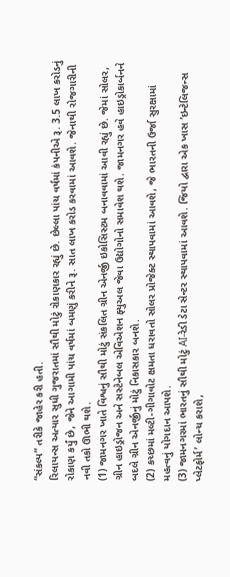“સંકલ્પ” તરીકે જાહેર કરી હતી.
રિલાયન્સ અત્યાર સુધી ગુજરાતમાં સૌથી મોટું રોકાણકાર રહ્યું છે. છેલ્લા પાંચ વર્ષમાં કંપનીએ રૂ. 3.5 લાખ કરોડનું રોકાણ કર્યું છે, જેને આગામી પાંચ વર્ષમાં બમણું કરીને રૂ. સાત લાખ કરોડ કરવામાં આવશે. જેનાથી રોજગારીની નવી તકો ઊભી થશે.
(1) જામનગર ખાતે વિશ્વનું સૌથી મોટું સંકલિત ગ્રીન એનર્જી ઇકોસિસ્ટમ બનાવવામાં આવી રહ્યું છે. જેમાં સોલર, ગ્રીન હાઇડ્રોજન અને સસ્ટેનેબલ એવિએશન ફ્યુઅલ જેવા ઉદ્યોગોનો સમાવેશ થશે. જામનગર હવે હાઇડ્રોકાર્બનને બદલે ગ્રીન એનર્જીનું મોટું નિકાસકાર બનશે.
(2) કચ્છમાં મલ્ટી-ગીગાવોટ ક્ષમતા ધરાવતો સોલર પ્રોજેક્ટ સ્થાપવામાં આવશે, જે ભારતની ઉર્જા સુરક્ષામાં મહત્વનું યોગદાન આપશે.
(3) જામનગરમાં ભારતનું સૌથી મોટું AI-રેડી ડેટા સેન્ટર સ્થાપવામાં આવશે. જિયો દ્વારા એક ખાસ ’ઇન્ટેલિજન્સ પ્લેટફોર્મ’ લોન્ચ કરાશે,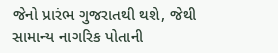જેનો પ્રારંભ ગુજરાતથી થશે, જેથી સામાન્ય નાગરિક પોતાની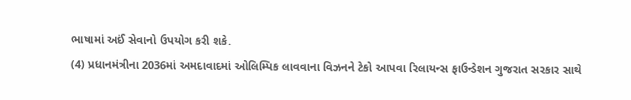ભાષામાં અઈં સેવાનો ઉપયોગ કરી શકે.
(4) પ્રધાનમંત્રીના 2036માં અમદાવાદમાં ઓલિમ્પિક લાવવાના વિઝનને ટેકો આપવા રિલાયન્સ ફાઉન્ડેશન ગુજરાત સરકાર સાથે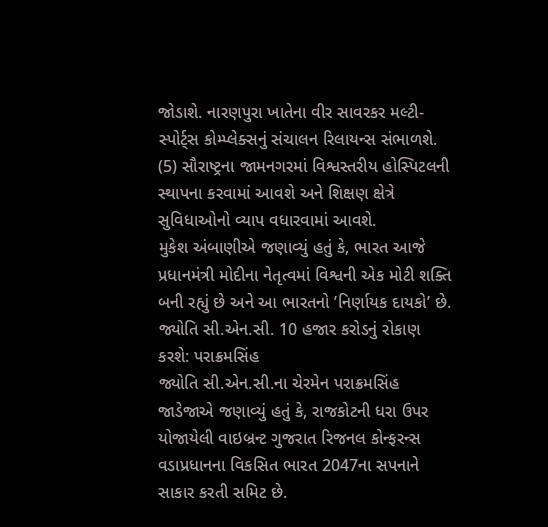જોડાશે. નારણપુરા ખાતેના વીર સાવરકર મલ્ટી-સ્પોર્ટ્સ કોમ્પ્લેક્સનું સંચાલન રિલાયન્સ સંભાળશે.
(5) સૌરાષ્ટ્રના જામનગરમાં વિશ્વસ્તરીય હોસ્પિટલની સ્થાપના કરવામાં આવશે અને શિક્ષણ ક્ષેત્રે સુવિધાઓનો વ્યાપ વધારવામાં આવશે.
મુકેશ અંબાણીએ જણાવ્યું હતું કે, ભારત આજે પ્રધાનમંત્રી મોદીના નેતૃત્વમાં વિશ્વની એક મોટી શક્તિ બની રહ્યું છે અને આ ભારતનો ’નિર્ણાયક દાયકો’ છે.
જ્યોતિ સી.એન.સી. 10 હજાર કરોડનું રોકાણ કરશે: પરાક્રમસિંહ
જ્યોતિ સી.એન.સી.ના ચેરમેન પરાક્રમસિંહ જાડેજાએ જણાવ્યું હતું કે, રાજકોટની ધરા ઉપર યોજાયેલી વાઇબ્રન્ટ ગુજરાત રિજનલ કોન્ફરન્સ વડાપ્રધાનના વિકસિત ભારત 2047ના સપનાને સાકાર કરતી સમિટ છે.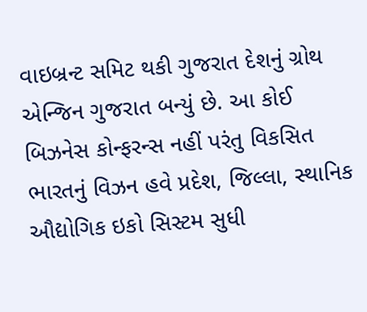વાઇબ્રન્ટ સમિટ થકી ગુજરાત દેશનું ગ્રોથ એન્જિન ગુજરાત બન્યું છે. આ કોઈ બિઝનેસ કોન્ફરન્સ નહીં પરંતુ વિકસિત ભારતનું વિઝન હવે પ્રદેશ, જિલ્લા, સ્થાનિક ઔદ્યોગિક ઇકો સિસ્ટમ સુધી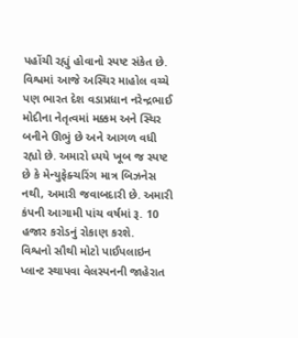પહોંચી રહ્યું હોવાનો સ્પષ્ટ સંકેત છે. વિશ્વમાં આજે અસ્થિર માહોલ વચ્ચે પણ ભારત દેશ વડાપ્રધાન નરેન્દ્રભાઈ મોદીના નેતૃત્વમાં મક્કમ અને સ્થિર બનીને ઊભું છે અને આગળ વધી રહ્યો છે. અમારો ધ્યયે ખૂબ જ સ્પષ્ટ છે કે મેન્યુફેક્ચરિંગ માત્ર બિઝનેસ નથી, અમારી જવાબદારી છે. અમારી કંપની આગામી પાંચ વર્ષમાં રૂ. 10 હજાર કરોડનું રોકાણ કરશે.
વિશ્વનો સૌથી મોટો પાઈપલાઇન પ્લાન્ટ સ્થાપવા વેલસ્પનની જાહેરાત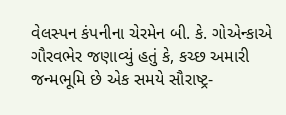વેલસ્પન કંપનીના ચેરમેન બી. કે. ગોએન્કાએ ગૌરવભેર જણાવ્યું હતું કે, કચ્છ અમારી જન્મભૂમિ છે એક સમયે સૌરાષ્ટ્ર-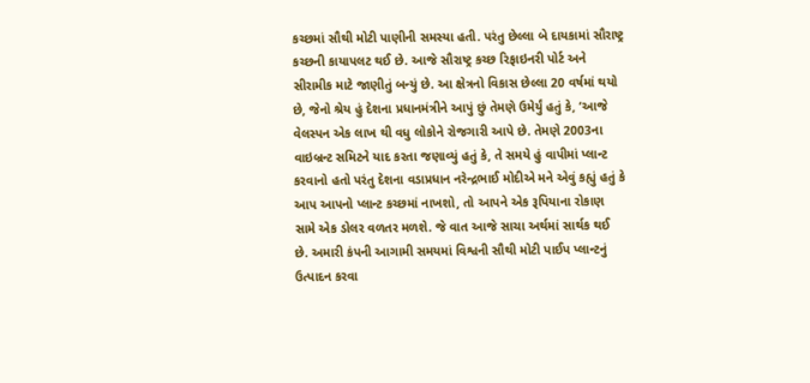કચ્છમાં સૌથી મોટી પાણીની સમસ્યા હતી. પરંતુ છેલ્લા બે દાયકામાં સૌરાષ્ટ્ર કચ્છની કાયાપલટ થઈ છે. આજે સૌરાષ્ટ્ર કચ્છ રિફાઇનરી પોર્ટ અને સીરામીક માટે જાણીતું બન્યું છે. આ ક્ષેત્રનો વિકાસ છેલ્લા 20 વર્ષમાં થયો છે, જેનો શ્રેય હું દેશના પ્રધાનમંત્રીને આપું છું તેમણે ઉમેર્યું હતું કે, ‘આજે વેલસ્પન એક લાખ થી વધુ લોકોને રોજગારી આપે છે. તેમણે 2003ના વાઇબ્રન્ટ સમિટને યાદ કરતા જણાવ્યું હતું કે, તે સમયે હું વાપીમાં પ્લાન્ટ કરવાનો હતો પરંતુ દેશના વડાપ્રધાન નરેન્દ્રભાઈ મોદીએ મને એવું કહ્યું હતું કે આપ આપનો પ્લાન્ટ કચ્છમાં નાખશો, તો આપને એક રૂપિયાના રોકાણ સામે એક ડોલર વળતર મળશે. જે વાત આજે સાચા અર્થમાં સાર્થક થઈ છે. અમારી કંપની આગામી સમયમાં વિશ્વની સૌથી મોટી પાઈપ પ્લાન્ટનું ઉત્પાદન કરવા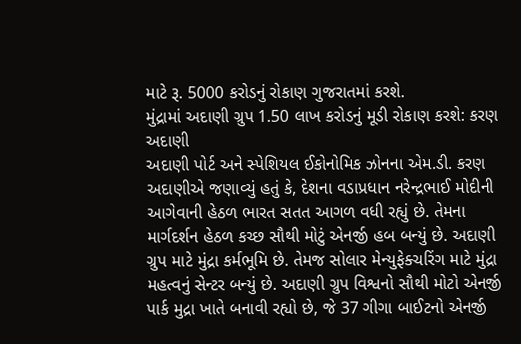માટે રૂ. 5000 કરોડનું રોકાણ ગુજરાતમાં કરશે.
મુંદ્રામાં અદાણી ગ્રુપ 1.50 લાખ કરોડનું મૂડી રોકાણ કરશે: કરણ અદાણી
અદાણી પોર્ટ અને સ્પેશિયલ ઈકોનોમિક ઝોનના એમ.ડી. કરણ અદાણીએ જણાવ્યું હતું કે, દેશના વડાપ્રધાન નરેન્દ્રભાઈ મોદીની આગેવાની હેઠળ ભારત સતત આગળ વધી રહ્યું છે. તેમના માર્ગદર્શન હેઠળ કચ્છ સૌથી મોટું એનર્જી હબ બન્યું છે. અદાણી ગ્રુપ માટે મુંદ્રા કર્મભૂમિ છે. તેમજ સોલાર મેન્યુફેક્ચરિંગ માટે મુંદ્રા મહત્વનું સેન્ટર બન્યું છે. અદાણી ગ્રુપ વિશ્વનો સૌથી મોટો એનર્જી પાર્ક મુદ્રા ખાતે બનાવી રહ્યો છે, જે 37 ગીગા બાઈટનો એનર્જી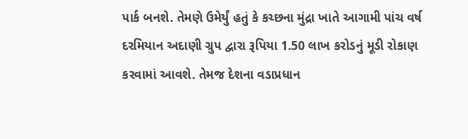પાર્ક બનશે. તેમણે ઉમેર્યું હતું કે કચ્છના મુંદ્રા ખાતે આગામી પાંચ વર્ષ દરમિયાન અદાણી ગ્રુપ દ્વારા રૂપિયા 1.50 લાખ કરોડનું મૂડી રોકાણ કરવામાં આવશે. તેમજ દેશના વડાપ્રધાન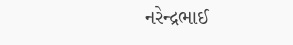નરેન્દ્રભાઈ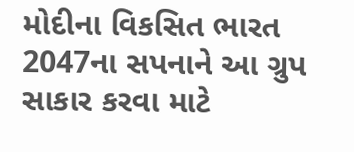મોદીના વિકસિત ભારત 2047ના સપનાને આ ગ્રુપ સાકાર કરવા માટે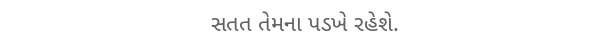સતત તેમના પડખે રહેશે.